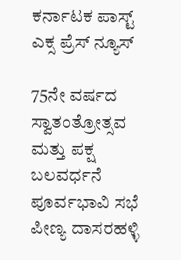ಕರ್ನಾಟಕ ಪಾಸ್ಟ್ ಎಕ್ಸ ಪ್ರೆಸ್ ನ್ಯೂಸ್

75ನೇ ವರ್ಷದ ಸ್ವಾತಂತ್ರೋತ್ಸವ ಮತ್ತು ಪಕ್ಷ ಬಲವರ್ಧನೆ ಪೂರ್ವಭಾವಿ ಸಭೆ
ಪೀಣ್ಯ ದಾಸರಹಳ್ಳಿ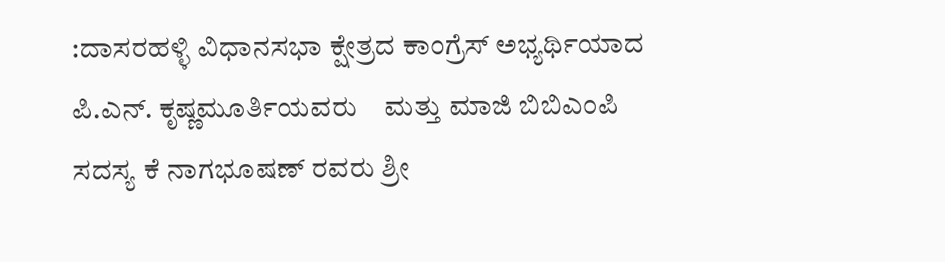:ದಾಸರಹಳ್ಳಿ ವಿಧಾನಸಭಾ ಕ್ಷೇತ್ರದ ಕಾಂಗ್ರೆಸ್ ಅಭ್ಯರ್ಥಿಯಾದ ಪಿ.ಎನ್. ಕೃಷ್ಣಮೂರ್ತಿಯವರು    ಮತ್ತು ಮಾಜಿ ಬಿಬಿಎಂಪಿ ಸದಸ್ಯ ಕೆ ನಾಗಭೂಷಣ್ ರವರು ಶ್ರೀ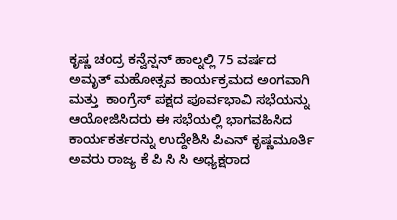ಕೃಷ್ಣ ಚಂದ್ರ ಕನ್ವೆನ್ಷನ್ ಹಾಲ್ನಲ್ಲಿ 75 ವರ್ಷದ ಅಮೃತ್ ಮಹೋತ್ಸವ ಕಾರ್ಯಕ್ರಮದ ಅಂಗವಾಗಿ ಮತ್ತು  ಕಾಂಗ್ರೆಸ್ ಪಕ್ಷದ ಪೂರ್ವಭಾವಿ ಸಭೆಯನ್ನು ಆಯೋಜಿಸಿದರು ಈ ಸಭೆಯಲ್ಲಿ ಭಾಗವಹಿಸಿದ ಕಾರ್ಯಕರ್ತರನ್ನು ಉದ್ದೇಶಿಸಿ ಪಿಎನ್ ಕೃಷ್ಣಮೂರ್ತಿ ಅವರು ರಾಜ್ಯ ಕೆ ಪಿ ಸಿ ಸಿ ಅಧ್ಯಕ್ಷರಾದ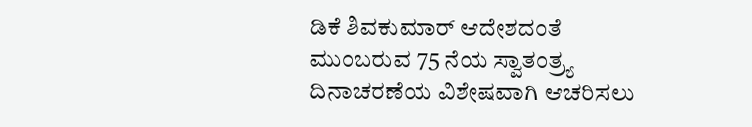ಡಿಕೆ ಶಿವಕುಮಾರ್ ಆದೇಶದಂತೆ ಮುಂಬರುವ 75 ನೆಯ ಸ್ವಾತಂತ್ರ್ಯ ದಿನಾಚರಣೆಯ ವಿಶೇಷವಾಗಿ ಆಚರಿಸಲು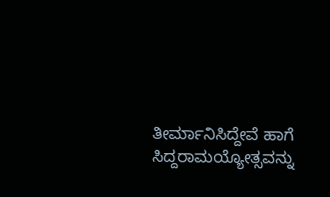ತೀರ್ಮಾನಿಸಿದ್ದೇವೆ ಹಾಗೆ ಸಿದ್ದರಾಮಯ್ಯೋತ್ಸವನ್ನು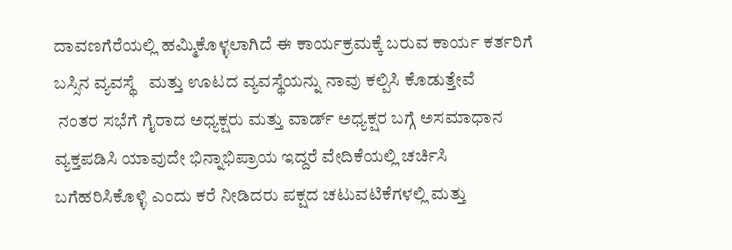ದಾವಣಗೆರೆಯಲ್ಲಿ ಹಮ್ಮಿಕೊಳ್ಳಲಾಗಿದೆ ಈ ಕಾರ್ಯಕ್ರಮಕ್ಕೆ ಬರುವ ಕಾರ್ಯ ಕರ್ತರಿಗೆ ಬಸ್ಸಿನ ವ್ಯವಸ್ಥೆ   ಮತ್ತು ಊಟದ ವ್ಯವಸ್ಥೆಯನ್ನು ನಾವು ಕಲ್ಪಿಸಿ ಕೊಡುತ್ತೇವೆ
 ನಂತರ ಸಭೆಗೆ ಗೈರಾದ ಅಧ್ಯಕ್ಷರು ಮತ್ತು ವಾರ್ಡ್ ಅಧ್ಯಕ್ಷರ ಬಗ್ಗೆ ಅಸಮಾಧಾನ ವ್ಯಕ್ತಪಡಿಸಿ ಯಾವುದೇ ಭಿನ್ನಾಭಿಪ್ರಾಯ ಇದ್ದರೆ ವೇದಿಕೆಯಲ್ಲಿ ಚರ್ಚಿಸಿ ಬಗೆಹರಿಸಿಕೊಳ್ಳಿ ಎಂದು ಕರೆ ನೀಡಿದರು ಪಕ್ಷದ ಚಟುವಟಿಕೆಗಳಲ್ಲಿ ಮತ್ತು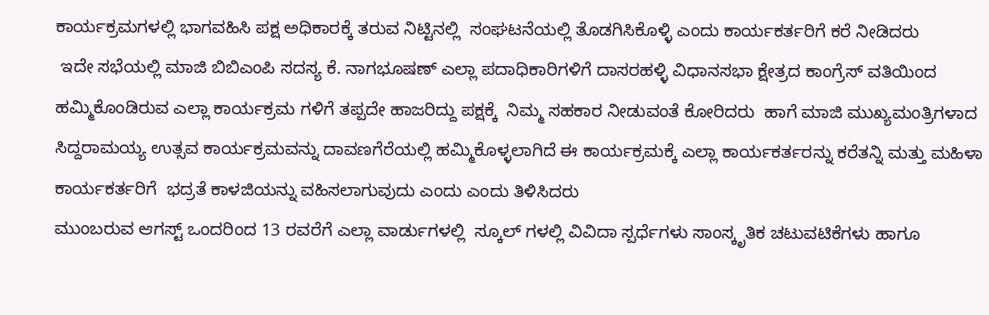ಕಾರ್ಯಕ್ರಮಗಳಲ್ಲಿ ಭಾಗವಹಿಸಿ ಪಕ್ಷ ಅಧಿಕಾರಕ್ಕೆ ತರುವ ನಿಟ್ಟಿನಲ್ಲಿ  ಸಂಘಟನೆಯಲ್ಲಿ ತೊಡಗಿಸಿಕೊಳ್ಳಿ ಎಂದು ಕಾರ್ಯಕರ್ತರಿಗೆ ಕರೆ ನೀಡಿದರು
 ಇದೇ ಸಭೆಯಲ್ಲಿ ಮಾಜಿ ಬಿಬಿಎಂಪಿ ಸದಸ್ಯ ಕೆ. ನಾಗಭೂಷಣ್ ಎಲ್ಲಾ ಪದಾಧಿಕಾರಿಗಳಿಗೆ ದಾಸರಹಳ್ಳಿ ವಿಧಾನಸಭಾ ಕ್ಷೇತ್ರದ ಕಾಂಗ್ರೆಸ್ ವತಿಯಿಂದ ಹಮ್ಮಿಕೊಂಡಿರುವ ಎಲ್ಲಾ ಕಾರ್ಯಕ್ರಮ ಗಳಿಗೆ ತಪ್ಪದೇ ಹಾಜರಿದ್ದು ಪಕ್ಷಕ್ಕೆ  ನಿಮ್ಮ ಸಹಕಾರ ನೀಡುವಂತೆ ಕೋರಿದರು  ಹಾಗೆ ಮಾಜಿ ಮುಖ್ಯಮಂತ್ರಿಗಳಾದ ಸಿದ್ದರಾಮಯ್ಯ ಉತ್ಸವ ಕಾರ್ಯಕ್ರಮವನ್ನು ದಾವಣಗೆರೆಯಲ್ಲಿ ಹಮ್ಮಿಕೊಳ್ಳಲಾಗಿದೆ ಈ ಕಾರ್ಯಕ್ರಮಕ್ಕೆ ಎಲ್ಲಾ ಕಾರ್ಯಕರ್ತರನ್ನು ಕರೆತನ್ನಿ ಮತ್ತು ಮಹಿಳಾ ಕಾರ್ಯಕರ್ತರಿಗೆ  ಭದ್ರತೆ ಕಾಳಜಿಯನ್ನು ವಹಿಸಲಾಗುವುದು ಎಂದು ಎಂದು ತಿಳಿಸಿದರು
ಮುಂಬರುವ ಆಗಸ್ಟ್ ಒಂದರಿಂದ 13 ರವರೆಗೆ ಎಲ್ಲಾ ವಾರ್ಡುಗಳಲ್ಲಿ  ಸ್ಕೂಲ್ ಗಳಲ್ಲಿ ವಿವಿದಾ ಸ್ಪರ್ಧೆಗಳು ಸಾಂಸ್ಕೃತಿಕ ಚಟುವಟಿಕೆಗಳು ಹಾಗೂ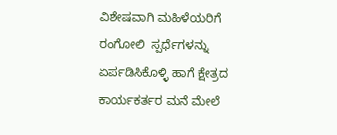ವಿಶೇಷವಾಗಿ ಮಹಿಳೆಯರಿಗೆ ರಂಗೋಲಿ  ಸ್ಪರ್ಧೆಗಳನ್ನು ಏರ್ಪಡಿಸಿಕೊಳ್ಳಿ ಹಾಗೆ ಕ್ಷೇತ್ರದ ಕಾರ್ಯಕರ್ತರ ಮನೆ ಮೇಲೆ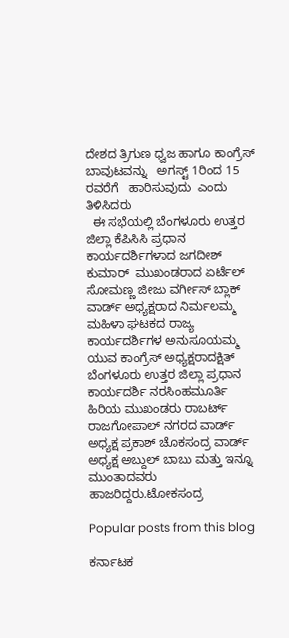ದೇಶದ ತ್ರಿಗುಣ ಧ್ವಜ ಹಾಗೂ ಕಾಂಗ್ರೆಸ್ ಬಾವುಟವನ್ನು   ಅಗಸ್ಟ್ 1ರಿಂದ 15 ರವರೆಗೆ   ಹಾರಿಸುವುದು  ಎಂದು ತಿಳಿಸಿದರು
  ಈ ಸಭೆಯಲ್ಲಿ ಬೆಂಗಳೂರು ಉತ್ತರ ಜಿಲ್ಲಾ ಕೆಪಿಸಿಸಿ ಪ್ರಧಾನ ಕಾರ್ಯದರ್ಶಿಗಳಾದ ಜಗದೀಶ್ ಕುಮಾರ್  ಮುಖಂಡರಾದ ಏರ್ಟೆಲ್ ಸೋಮಣ್ಣ ಜೀಜು ವರ್ಗೀಸ್ ಬ್ಲಾಕ್ ವಾರ್ಡ್ ಅಧ್ಯಕ್ಷರಾದ ನಿರ್ಮಲಮ್ಮ ಮಹಿಳಾ ಘಟಕದ ರಾಜ್ಯ ಕಾರ್ಯದರ್ಶಿಗಳ ಅನುಸೂಯಮ್ಮ ಯುವ ಕಾಂಗ್ರೆಸ್ ಅಧ್ಯಕ್ಷರಾದಕ್ಷಿತ್ ಬೆಂಗಳೂರು ಉತ್ತರ ಜಿಲ್ಲಾ ಪ್ರಧಾನ ಕಾರ್ಯದರ್ಶಿ ನರಸಿಂಹಮೂರ್ತಿ ಹಿರಿಯ ಮುಖಂಡರು ರಾಬರ್ಟ್ ರಾಜಗೋಪಾಲ್ ನಗರದ ವಾರ್ಡ್ ಅಧ್ಯಕ್ಷ ಪ್ರಕಾಶ್ ಚೊಕಸಂದ್ರ ವಾರ್ಡ್ ಅಧ್ಯಕ್ಷ ಅಬ್ದುಲ್ ಬಾಬು ಮತ್ತು ಇನ್ನೂ ಮುಂತಾದವರು ಹಾಜರಿದ್ದರು.ಟೋಕಸಂದ್ರ

Popular posts from this blog

ಕರ್ನಾಟಕ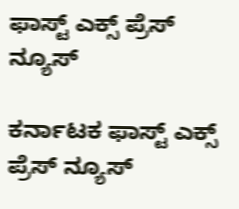ಫಾಸ್ಟ್ ಎಕ್ಸ್ ಪ್ರೆಸ್ ನ್ಯೂಸ್

ಕರ್ನಾಟಕ ಫಾಸ್ಟ್ ಎಕ್ಸ್ ಪ್ರೆಸ್ ನ್ಯೂಸ್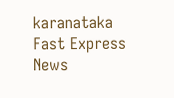karanataka Fast Express News